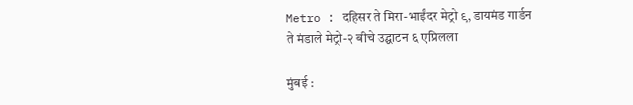Metro : दहिसर ते मिरा-भाईंदर मेट्रो ९, डायमंड गार्डन ते मंडाले मेट्रो-२ बीचे उद्घाटन ६ एप्रिलला

मुंबई :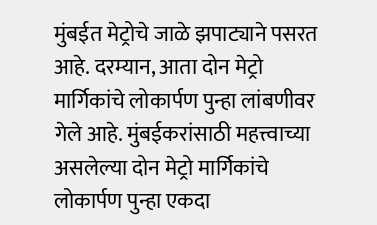मुंबईत मेट्रोचे जाळे झपाट्याने पसरत आहे. दरम्यान, आता दोन मेट्रो मार्गिकांचे लोकार्पण पुन्हा लांबणीवर गेले आहे. मुंबईकरांसाठी महत्त्वाच्या असलेल्या दोन मेट्रो मार्गिकांचे लोकार्पण पुन्हा एकदा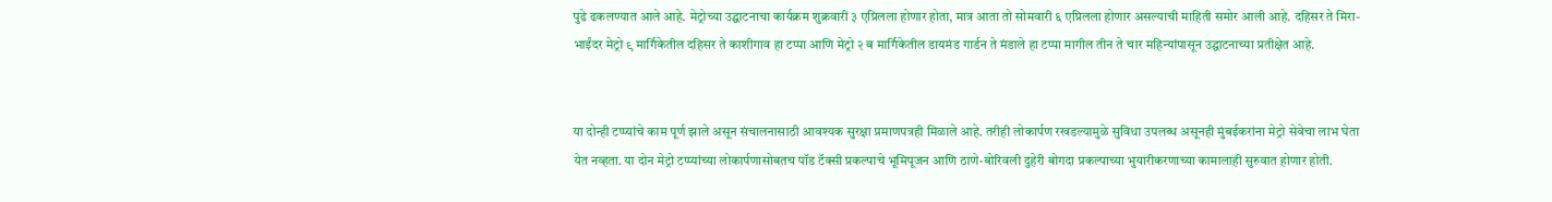पुढे ढकलण्यात आले आहे. मेट्रोच्या उद्घाटनाचा कार्यक्रम शुक्रवारी ३ एप्रिलला होणार होता, मात्र आता तो सोमवारी ६ एप्रिलला होणार असल्याची माहिती समोर आली आहे. दहिसर ते मिरा-भाईंदर मेट्रो ९ मार्गिकेतील दहिसर ते काशीगाव हा टप्पा आणि मेट्रो २ ब मार्गिकेतील डायमंड गार्डन ते मंडाले हा टप्पा मागील तीन ते चार महिन्यांपासून उद्घाटनाच्या प्रतीक्षेत आहे.


या दोन्ही टप्प्यांचे काम पूर्ण झाले असून संचालनासाठी आवश्यक सुरक्षा प्रमाणपत्रही मिळाले आहे. तरीही लोकार्पण रखडल्यामुळे सुविधा उपलब्ध असूनही मुंबईकरांना मेट्रो सेवेचा लाभ घेता येत नव्हता. या दोन मेट्रो टप्प्यांच्या लोकार्पणासोबतच पॉड टॅक्सी प्रकल्पाचे भूमिपूजन आणि ठाणे-बोरिवली दुहेरी बोगदा प्रकल्पाच्या भुयारीकरणाच्या कामालाही सुरुवात होणार होती.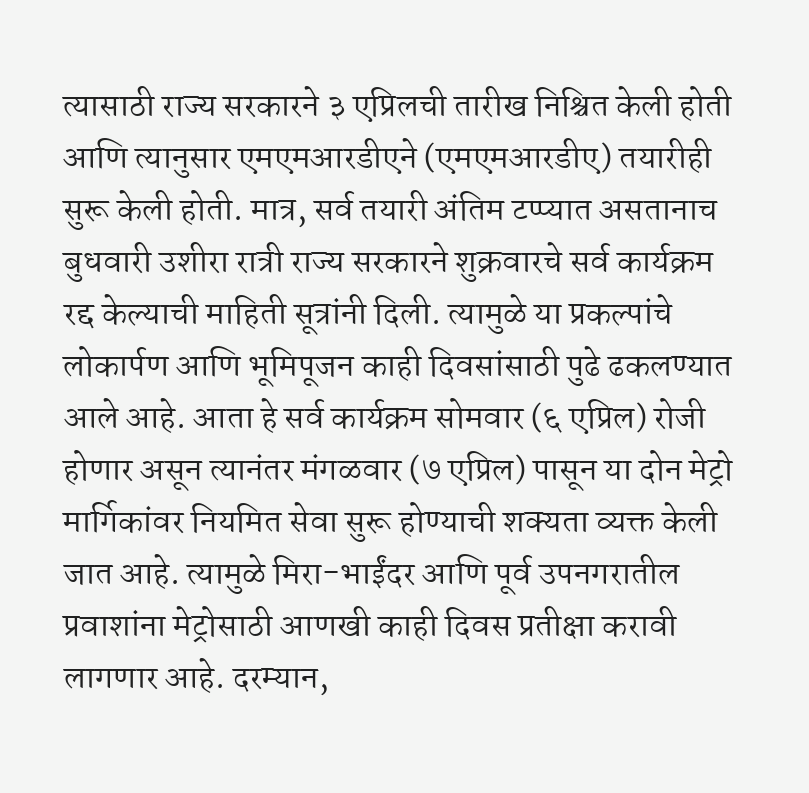त्यासाठी राज्य सरकारने ३ एप्रिलची तारीख निश्चित केली होती आणि त्यानुसार एमएमआरडीएने (एमएमआरडीए) तयारीही सुरू केली होती. मात्र, सर्व तयारी अंतिम टप्प्यात असतानाच बुधवारी उशीरा रात्री राज्य सरकारने शुक्रवारचे सर्व कार्यक्रम रद्द केल्याची माहिती सूत्रांनी दिली. त्यामुळे या प्रकल्पांचे लोकार्पण आणि भूमिपूजन काही दिवसांसाठी पुढे ढकलण्यात आले आहे. आता हे सर्व कार्यक्रम सोमवार (६ एप्रिल) रोजी होणार असून त्यानंतर मंगळवार (७ एप्रिल) पासून या दोन मेट्रो मार्गिकांवर नियमित सेवा सुरू होण्याची शक्यता व्यक्त केली जात आहे. त्यामुळे मिरा-भाईंदर आणि पूर्व उपनगरातील प्रवाशांना मेट्रोसाठी आणखी काही दिवस प्रतीक्षा करावी लागणार आहे. दरम्यान,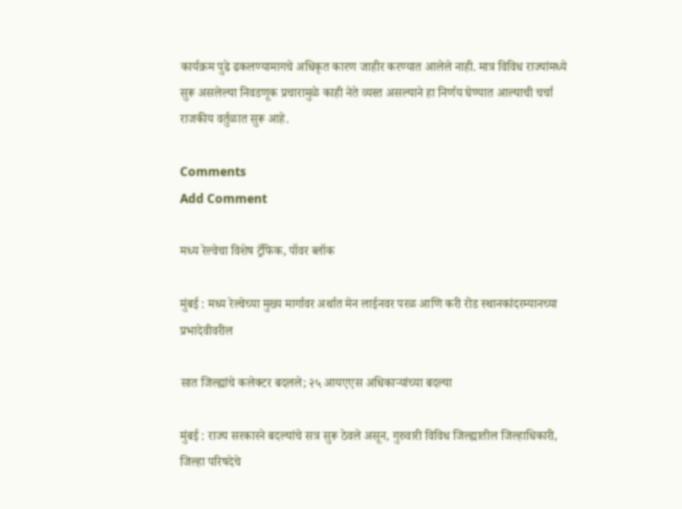कार्यक्रम पुढे ढकलण्यामागचे अधिकृत कारण जाहीर करण्यात आलेले नाही. मात्र विविध राज्यांमध्ये सुरू असलेल्या निवडणूक प्रचारामुळे काही नेते व्यस्त असल्याने हा निर्णय घेण्यात आल्याची चर्चा राजकीय वर्तुळात सुरू आहे.

Comments
Add Comment

मध्य रेल्वेचा विशेष ट्रॅफिक, पॉवर ब्लॉक

मुंबई : मध्य रेल्वेच्या मुख्य मार्गावर अर्थात मेन लाईनवर परळ आणि करी रोड स्थानकांदरम्यानच्या प्रभादेवीवरील

सात जिल्ह्यांचे कलेक्टर बदलले; २५ आयएएस अधिकाऱ्यांच्या बदल्या

मुंबई : राज्य सरकारने बदल्यांचे सत्र सुरू ठेवले असून, गुरुवारी विविध जिल्ह्यातील जिल्हाधिकारी, जिल्हा परिषदेचे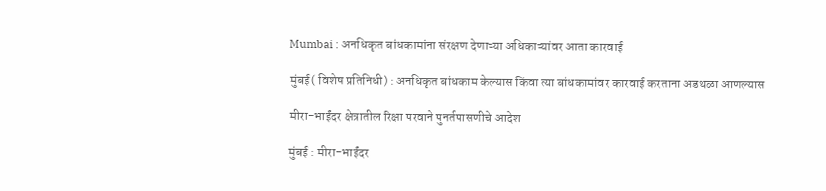Mumbai : अनधिकृत बांधकामांना संरक्षण देणाऱ्या अधिकाऱ्यांवर आता कारवाई

मुंबई( विशेष प्रतिनिधी) : अनधिकृत बांधकाम केल्यास किंवा त्या बांधकामांवर कारवाई करताना अडथळा आणल्यास

मीरा-भाईंदर क्षेत्रातील रिक्षा परवाने पुनर्तपासणीचे आदेश

मुंबई : मीरा-भाईंदर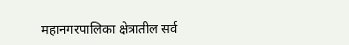महानगरपालिका क्षेत्रातील सर्व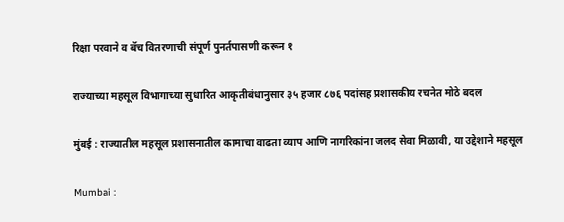रिक्षा परवाने व बॅच वितरणाची संपूर्ण पुनर्तपासणी करून १

राज्याच्या महसूल विभागाच्या सुधारित आकृतीबंधानुसार ३५ हजार ८७६ पदांसह प्रशासकीय रचनेत मोठे बदल

मुंबई : राज्यातील महसूल प्रशासनातील कामाचा वाढता व्याप आणि नागरिकांना जलद सेवा मिळावी, या उद्देशाने महसूल

Mumbai :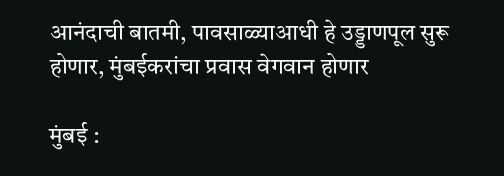आनंदाची बातमी, पावसाळ्याआधी हे उड्डाणपूल सुरू होणार, मुंबईकरांचा प्रवास वेगवान होणार

मुंबई :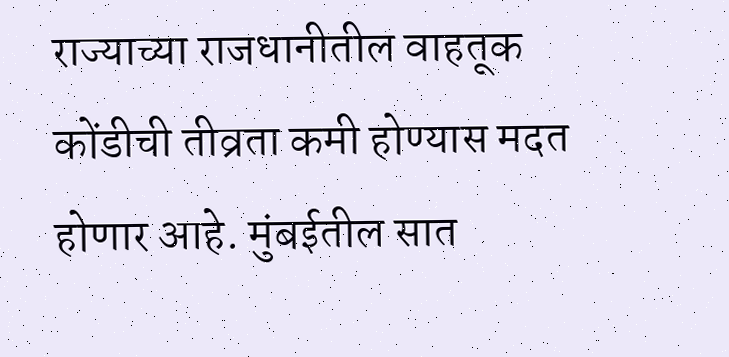राज्याच्या राजधानीतील वाहतूक कोंडीची तीव्रता कमी होण्यास मदत होणार आहे. मुंबईतील सात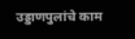उड्डाणपुलांचे काम